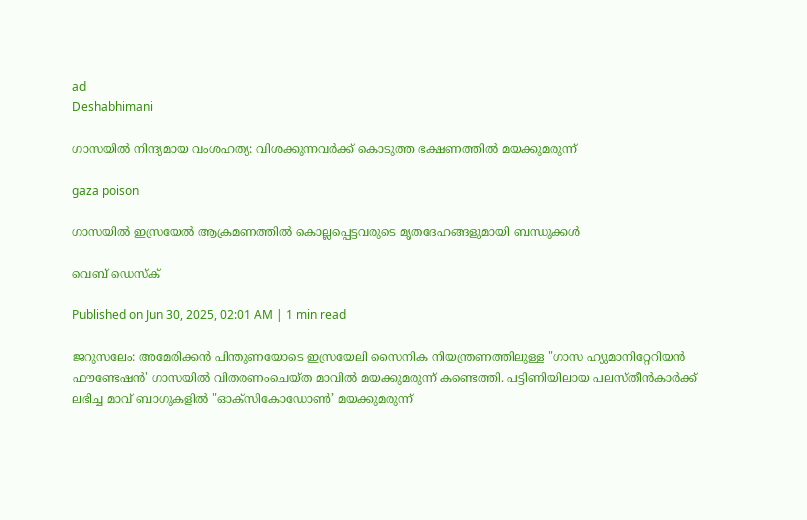ad
Deshabhimani

ഗാസയില്‍ നിന്ദ്യമായ വംശഹത്യ: വിശക്കുന്നവര്‍ക്ക് കൊടുത്ത ഭക്ഷണത്തിൽ മയക്കുമരുന്ന്

gaza poison

ഗാസയിൽ ഇസ്രയേൽ ആക്രമണത്തിൽ കൊല്ലപ്പെട്ടവരുടെ മൃതദേഹങ്ങളുമായി ബന്ധുക്കൾ

വെബ് ഡെസ്ക്

Published on Jun 30, 2025, 02:01 AM | 1 min read

ജറുസലേം: അമേരിക്കൻ പിന്തുണയോടെ ഇസ്രയേലി സൈനിക നിയന്ത്രണത്തിലുള്ള "ഗാസ ഹ്യുമാനിറ്റേറിയൻ ഫൗണ്ടേഷൻ' ഗാസയിൽ വിതരണംചെയ്‌ത മാവിൽ മയക്കുമരുന്ന്‌ കണ്ടെത്തി. പട്ടിണിയിലായ പലസ്‌തീൻകാർക്ക്‌ ലഭിച്ച മാവ് ബാഗുകളിൽ "ഓക്‌സികോഡോൺ’ മയക്കുമരുന്ന്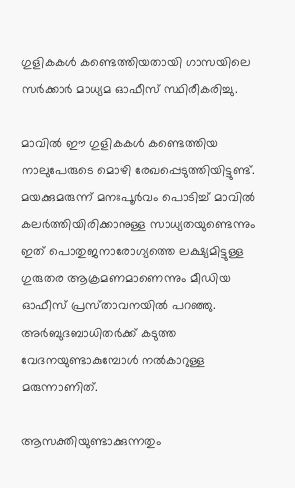ഗുളികകൾ കണ്ടെത്തിയതായി ഗാസയിലെ സർക്കാർ മാധ്യമ ഓഫീസ് സ്ഥിരീകരിച്ചു.

മാവിൽ ഈ ഗുളികകൾ കണ്ടെത്തിയ നാലുപേരുടെ മൊഴി രേഖപ്പെടുത്തിയിട്ടുണ്ട്. മയക്കുമരുന്ന് മനഃപൂർവം പൊടിച്ച്‌ മാവിൽ കലർത്തിയിരിക്കാനുള്ള സാധ്യതയുണ്ടെന്നും ഇത് പൊതുജനാരോഗ്യത്തെ ലക്ഷ്യമിട്ടുള്ള ഗുരുതര ആക്രമണമാണെന്നും മീഡിയ ഓഫീസ് പ്രസ്‌താവനയിൽ പറഞ്ഞു. അര്‍ബുദബാധിതര്‍ക്ക് കടുത്ത വേദനയുണ്ടാകുമ്പോള്‍ നല്‍കാറുള്ള മരുന്നാണിത്.

ആസക്തിയുണ്ടാക്കുന്നതും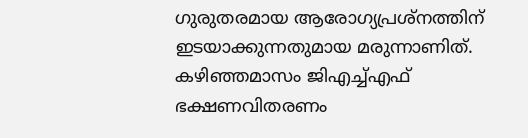ഗുരുതരമായ ആരോഗ്യപ്രശ്നത്തിന് ഇടയാക്കുന്നതുമായ മരുന്നാണിത്. കഴിഞ്ഞമാസം ജിഎച്ച്എഫ് ഭക്ഷണവിതരണം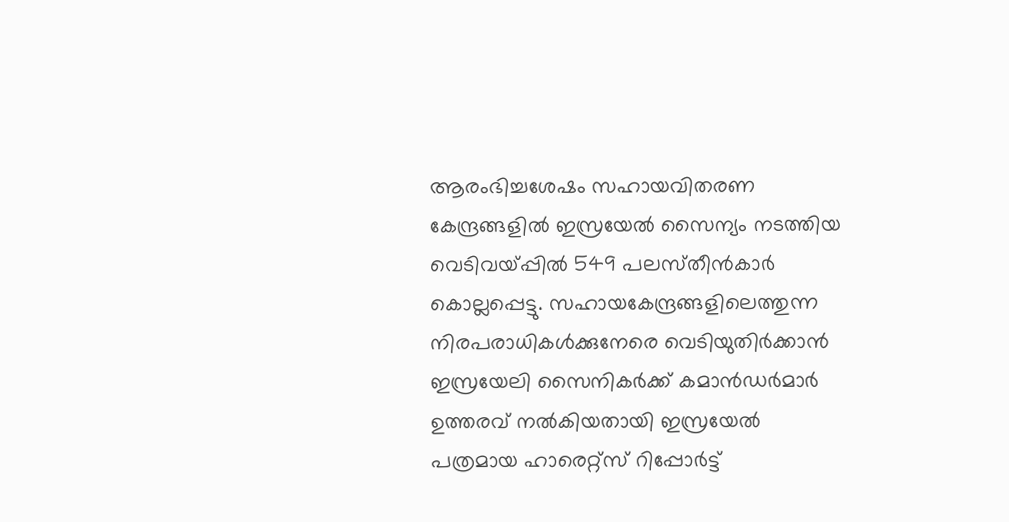ആരംഭിച്ചശേഷം സഹായവിതരണ കേന്ദ്രങ്ങളിൽ ഇസ്രയേൽ സൈന്യം നടത്തിയ വെടിവയ്‌പ്പിൽ 549 പലസ്‌തീൻകാർ കൊല്ലപ്പെട്ടു. സഹായകേന്ദ്രങ്ങളിലെത്തുന്ന നിരപരാധികൾക്കുനേരെ വെടിയുതിർക്കാൻ ഇസ്രയേലി സൈനികർക്ക് കമാൻഡർമാർ ഉത്തരവ് നൽകിയതായി ഇസ്രയേൽ പത്രമായ ഹാരെറ്റ്സ് റിപ്പോർട്ട്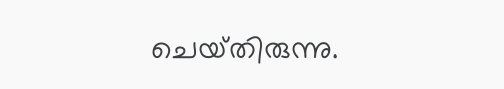ചെയ്‌തിരുന്നു.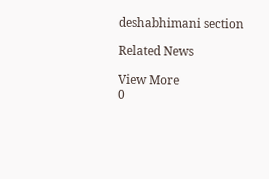deshabhimani section

Related News

View More
0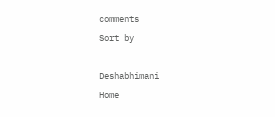comments
Sort by

Deshabhimani
Home